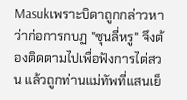Masukเพราะบิดาถูกกล่าวหาว่าก่อการกบฏ "ซุนลี่หรู" จึงต้องติดตามไปเพื่อฟังการไต่สวน แล้วถูกท่านแม่ทัพที่แสนเย็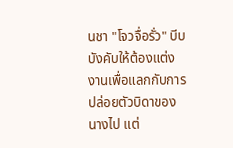นชา "โจวจื่อรั่ว" บีบบังคับให้ต้องแต่งงานเพื่อแลกกับการปล่อยตัวบิดาของนางไป แต่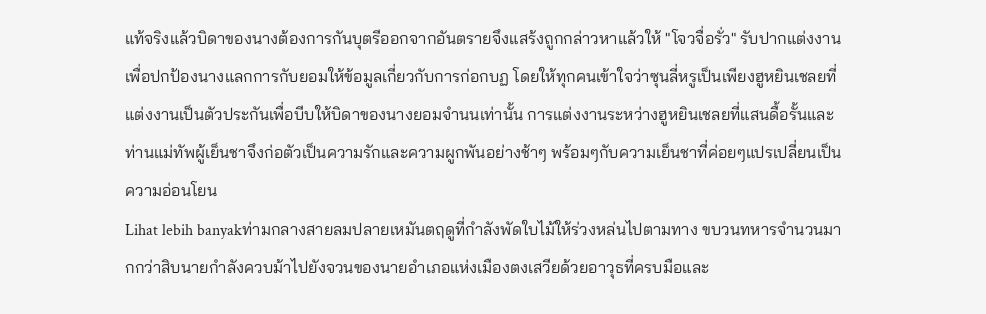แท้จริงแล้วบิดาของนางต้องการกันบุตรีออกจากอันตรายจึงแสร้งถูกกล่าวหาแล้วให้ "โจวจื่อรั่ว" รับปากแต่งงานเพื่อปกป้องนางแลกการกับยอมให้ข้อมูลเกี่ยวกับการก่อกบฏ โดยให้ทุกคนเข้าใจว่าซุนลี่หรูเป็นเพียงฮูหยินเชลยที่แต่งงานเป็นตัวประกันเพื่อบีบให้บิดาของนางยอมจำนนเท่านั้น การแต่งงานระหว่างฮูหยินเชลยที่แสนดื้อรั้นและท่านแม่ทัพผู้เย็นชาจึงก่อตัวเป็นความรักและความผูกพันอย่างช้าๆ พร้อมๆกับความเย็นชาที่ค่อยๆแปรเปลี่ยนเป็นความอ่อนโยน
Lihat lebih banyakท่ามกลางสายลมปลายเหมันตฤดูที่กำลังพัดใบไม้ให้ร่วงหล่นไปตามทาง ขบวนทหารจำนวนมากกว่าสิบนายกำลังควบม้าไปยังจวนของนายอำเภอแห่งเมืองตงเสวียด้วยอาวุธที่ครบมือและ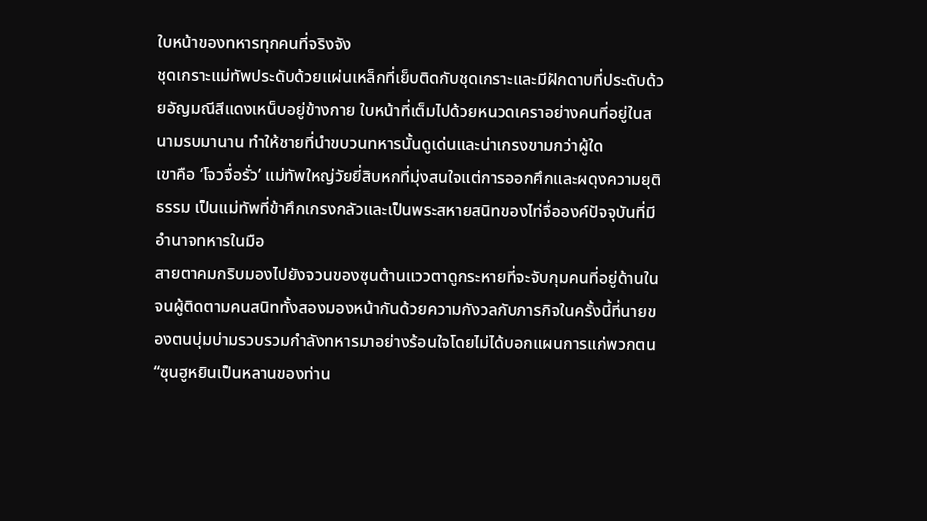ใบหน้าของทหารทุกคนที่จริงจัง
ชุดเกราะแม่ทัพประดับด้วยแผ่นเหล็กที่เย็บติดกับชุดเกราะและมีฝักดาบที่ประดับด้วยอัญมณีสีแดงเหน็บอยู่ข้างกาย ใบหน้าที่เต็มไปด้วยหนวดเคราอย่างคนที่อยู่ในสนามรบมานาน ทำให้ชายที่นำขบวนทหารนั้นดูเด่นและน่าเกรงขามกว่าผู้ใด
เขาคือ ‘โจวจื่อรั่ว’ แม่ทัพใหญ่วัยยี่สิบหกที่มุ่งสนใจแต่การออกศึกและผดุงความยุติธรรม เป็นแม่ทัพที่ข้าศึกเกรงกลัวและเป็นพระสหายสนิทของไท่จื่อองค์ปัจจุบันที่มีอำนาจทหารในมือ
สายตาคมกริบมองไปยังจวนของซุนต้านแววตาดูกระหายที่จะจับกุมคนที่อยู่ด้านใน จนผู้ติดตามคนสนิททั้งสองมองหน้ากันด้วยความกังวลกับภารกิจในครั้งนี้ที่นายของตนบุ่มบ่ามรวบรวมกำลังทหารมาอย่างร้อนใจโดยไม่ได้บอกแผนการแก่พวกตน
“ซุนฮูหยินเป็นหลานของท่าน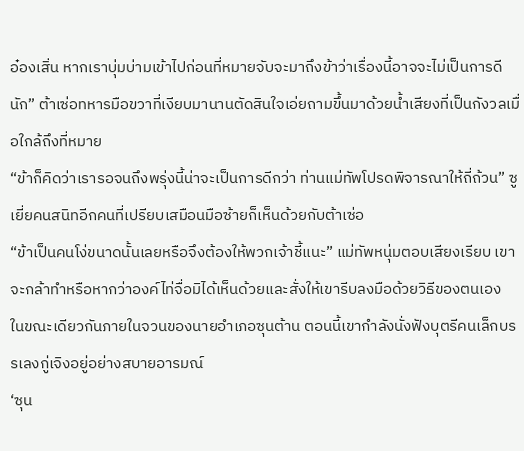อ๋องเสิ่น หากเราบุ่มบ่ามเข้าไปก่อนที่หมายจับจะมาถึงข้าว่าเรื่องนี้อาจจะไม่เป็นการดีนัก” ต้าเซ่อทหารมือขวาที่เงียบมานานตัดสินใจเอ่ยถามขึ้นมาด้วยน้ำเสียงที่เป็นกังวลเมื่อใกล้ถึงที่หมาย
“ข้าก็คิดว่าเรารอจนถึงพรุ่งนี้น่าจะเป็นการดีกว่า ท่านแม่ทัพโปรดพิจารณาให้ถี่ถ้วน” ซูเยี่ยคนสนิทอีกคนที่เปรียบเสมือนมือซ้ายก็เห็นด้วยกับต้าเซ่อ
“ข้าเป็นคนโง่ขนาดนั้นเลยหรือจึงต้องให้พวกเจ้าชี้แนะ” แม่ทัพหนุ่มตอบเสียงเรียบ เขาจะกล้าทำหรือหากว่าองค์ไท่จื่อมิได้เห็นด้วยและสั่งให้เขารีบลงมือด้วยวิธีของตนเอง
ในขณะเดียวกันภายในจวนของนายอำเภอซุนต้าน ตอนนี้เขากำลังนั่งฟังบุตรีคนเล็กบรรเลงกู่เจิงอยู่อย่างสบายอารมณ์
‘ซุน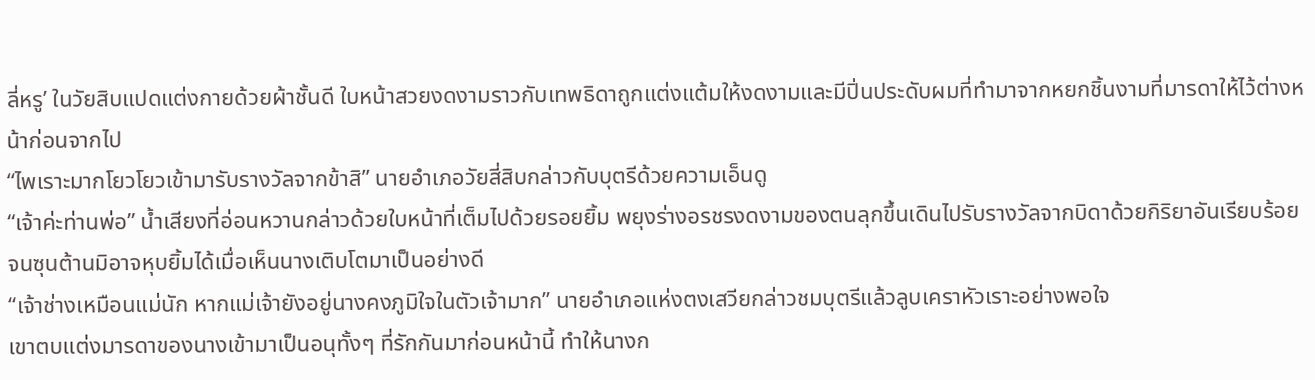ลี่หรู’ ในวัยสิบแปดแต่งกายด้วยผ้าชั้นดี ใบหน้าสวยงดงามราวกับเทพธิดาถูกแต่งแต้มให้งดงามและมีปิ่นประดับผมที่ทำมาจากหยกชิ้นงามที่มารดาให้ไว้ต่างหน้าก่อนจากไป
“ไพเราะมากโยวโยวเข้ามารับรางวัลจากข้าสิ” นายอำเภอวัยสี่สิบกล่าวกับบุตรีด้วยความเอ็นดู
“เจ้าค่ะท่านพ่อ” น้ำเสียงที่อ่อนหวานกล่าวด้วยใบหน้าที่เต็มไปด้วยรอยยิ้ม พยุงร่างอรชรงดงามของตนลุกขึ้นเดินไปรับรางวัลจากบิดาด้วยกิริยาอันเรียบร้อยจนซุนต้านมิอาจหุบยิ้มได้เมื่อเห็นนางเติบโตมาเป็นอย่างดี
“เจ้าช่างเหมือนแม่นัก หากแม่เจ้ายังอยู่นางคงภูมิใจในตัวเจ้ามาก” นายอำเภอแห่งตงเสวียกล่าวชมบุตรีแล้วลูบเคราหัวเราะอย่างพอใจ
เขาตบแต่งมารดาของนางเข้ามาเป็นอนุทั้งๆ ที่รักกันมาก่อนหน้านี้ ทำให้นางก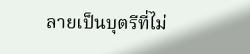ลายเป็นบุตรีที่ไม่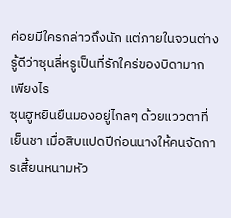ค่อยมีใครกล่าวถึงนัก แต่ภายในจวนต่างรู้ดีว่าซุนลี่หรูเป็นที่รักใคร่ของบิดามากเพียงไร
ซุนฮูหยินยืนมองอยู่ไกลๆ ด้วยแววตาที่เย็นชา เมื่อสิบแปดปีก่อนนางให้คนจัดการเสี้ยนหนามหัว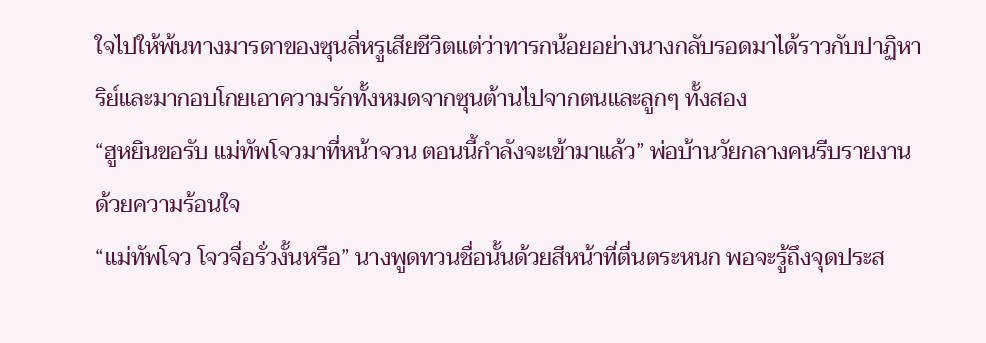ใจไปให้พ้นทางมารดาของซุนลี่หรูเสียชีวิตแต่ว่าทารกน้อยอย่างนางกลับรอดมาได้ราวกับปาฏิหาริย์และมากอบโกยเอาความรักทั้งหมดจากซุนต้านไปจากตนและลูกๆ ทั้งสอง
“ฮูหยินขอรับ แม่ทัพโจวมาที่หน้าจวน ตอนนี้กำลังจะเข้ามาแล้ว” พ่อบ้านวัยกลางคนรีบรายงานด้วยความร้อนใจ
“แม่ทัพโจว โจวจื่อรั่วงั้นหรือ” นางพูดทวนชื่อนั้นด้วยสีหน้าที่ตื่นตระหนก พอจะรู้ถึงจุดประส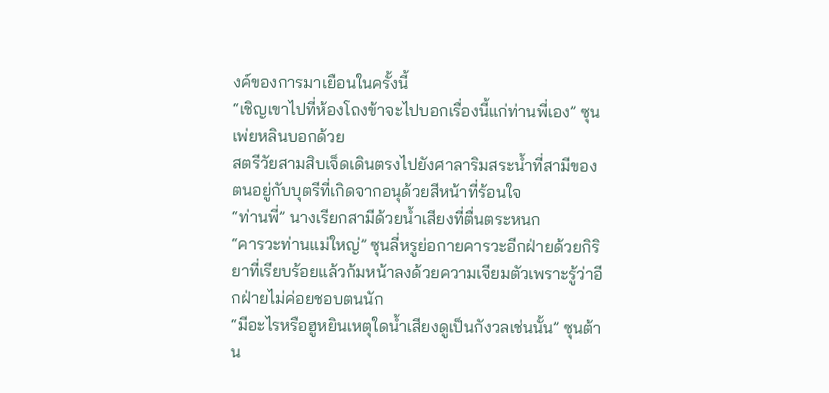งค์ของการมาเยือนในครั้งนี้
“เชิญเขาไปที่ห้องโถงข้าจะไปบอกเรื่องนี้แก่ท่านพี่เอง” ซุนเพ่ยหลินบอกด้วย
สตรีวัยสามสิบเจ็ดเดินตรงไปยังศาลาริมสระน้ำที่สามีของตนอยู่กับบุตรีที่เกิดจากอนุด้วยสีหน้าที่ร้อนใจ
“ท่านพี่” นางเรียกสามีด้วยน้ำเสียงที่ตื่นตระหนก
“คารวะท่านแม่ใหญ่” ซุนลี่หรูย่อกายคารวะอีกฝ่ายด้วยกิริยาที่เรียบร้อยแล้วก้มหน้าลงด้วยความเจียมตัวเพราะรู้ว่าอีกฝ่ายไม่ค่อยชอบตนนัก
“มีอะไรหรือฮูหยินเหตุใดน้ำเสียงดูเป็นกังวลเช่นนั้น” ซุนต้าน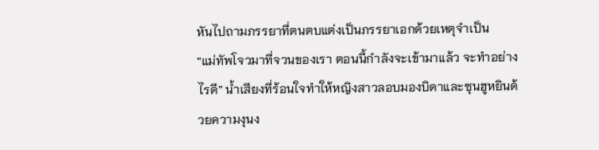หันไปถามภรรยาที่ตนตบแต่งเป็นภรรยาเอกด้วยเหตุจำเป็น
“แม่ทัพโจวมาที่จวนของเรา ตอนนี้กำลังจะเข้ามาแล้ว จะทำอย่างไรดี” น้ำเสียงที่ร้อนใจทำให้หญิงสาวลอบมองบิดาและซุนฮูหยินด้วยความงุนง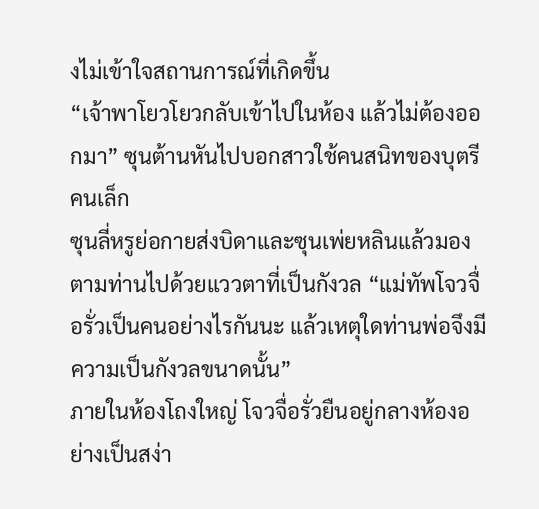งไม่เข้าใจสถานการณ์ที่เกิดขึ้น
“เจ้าพาโยวโยวกลับเข้าไปในห้อง แล้วไม่ต้องออกมา” ซุนต้านหันไปบอกสาวใช้คนสนิทของบุตรีคนเล็ก
ซุนลี่หรูย่อกายส่งบิดาและซุนเพ่ยหลินแล้วมองตามท่านไปด้วยแววตาที่เป็นกังวล “แม่ทัพโจวจื่อรั่วเป็นคนอย่างไรกันนะ แล้วเหตุใดท่านพ่อจึงมีความเป็นกังวลขนาดนั้น”
ภายในห้องโถงใหญ่ โจวจื่อรั่วยืนอยู่กลางห้องอย่างเป็นสง่า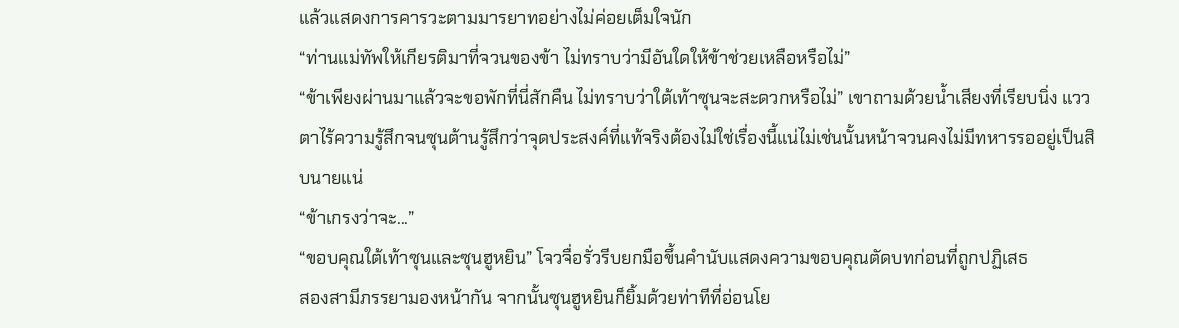แล้วแสดงการคารวะตามมารยาทอย่างไม่ค่อยเต็มใจนัก
“ท่านแม่ทัพให้เกียรติมาที่จวนของข้า ไม่ทราบว่ามีอันใดให้ข้าช่วยเหลือหรือไม่”
“ข้าเพียงผ่านมาแล้วจะขอพักที่นี่สักคืน ไม่ทราบว่าใต้เท้าซุนจะสะดวกหรือไม่” เขาถามด้วยน้ำเสียงที่เรียบนิ่ง แววตาไร้ความรู้สึกจนซุนต้านรู้สึกว่าจุดประสงค์ที่แท้จริงต้องไม่ใช่เรื่องนี้แน่ไม่เช่นนั้นหน้าจวนคงไม่มีทหารรออยู่เป็นสิบนายแน่
“ข้าเกรงว่าจะ...”
“ขอบคุณใต้เท้าซุนและซุนฮูหยิน” โจวจื่อรั่วรีบยกมือขึ้นคำนับแสดงความขอบคุณตัดบทก่อนที่ถูกปฏิเสธ
สองสามีภรรยามองหน้ากัน จากนั้นซุนฮูหยินก็ยิ้มด้วยท่าทีที่อ่อนโย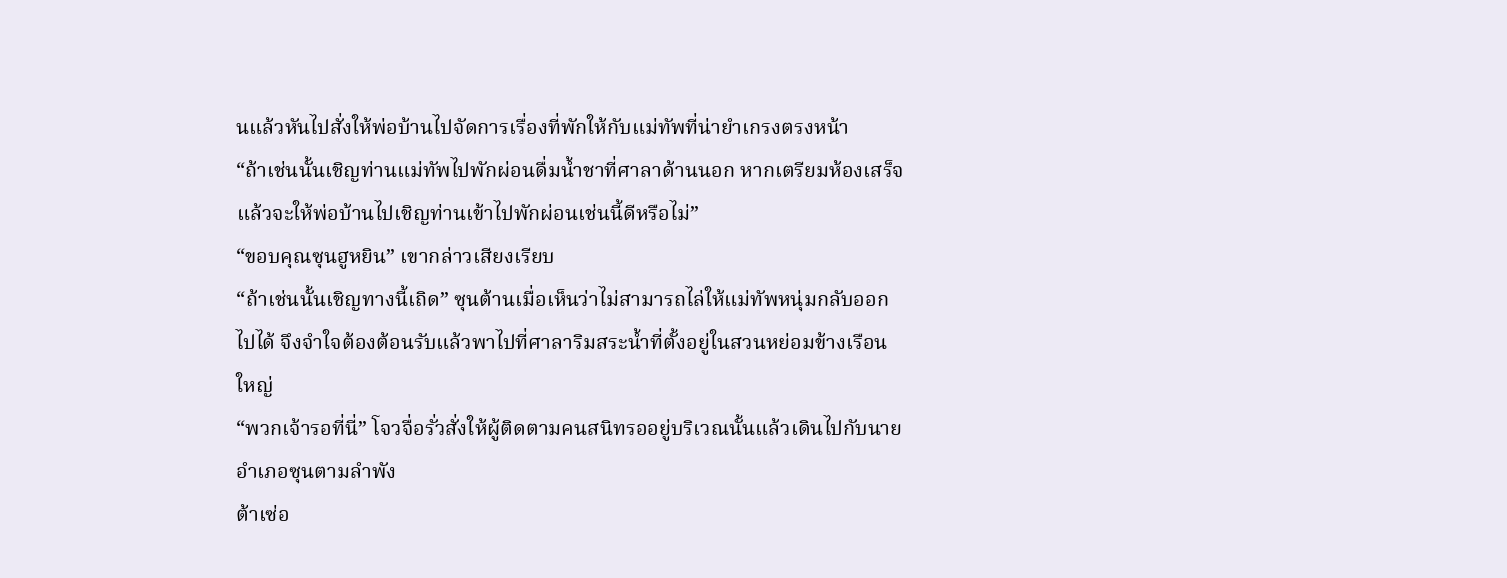นแล้วหันไปสั่งให้พ่อบ้านไปจัดการเรื่องที่พักให้กับแม่ทัพที่น่ายำเกรงตรงหน้า
“ถ้าเช่นนั้นเชิญท่านแม่ทัพไปพักผ่อนดื่มน้ำชาที่ศาลาด้านนอก หากเตรียมห้องเสร็จแล้วจะให้พ่อบ้านไปเชิญท่านเข้าไปพักผ่อนเช่นนี้ดีหรือไม่”
“ขอบคุณซุนฮูหยิน” เขากล่าวเสียงเรียบ
“ถ้าเช่นนั้นเชิญทางนี้เถิด” ซุนต้านเมื่อเห็นว่าไม่สามารถไล่ให้แม่ทัพหนุ่มกลับออกไปได้ จึงจำใจต้องต้อนรับแล้วพาไปที่ศาลาริมสระน้ำที่ตั้งอยู่ในสวนหย่อมข้างเรือนใหญ่
“พวกเจ้ารอที่นี่” โจวจื่อรั่วสั่งให้ผู้ติดตามคนสนิทรออยู่บริเวณนั้นแล้วเดินไปกับนายอำเภอซุนตามลำพัง
ต้าเซ่อ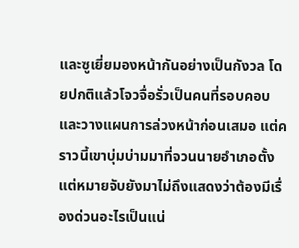และซูเยี่ยมองหน้ากันอย่างเป็นกังวล โดยปกติแล้วโจวจื่อรั่วเป็นคนที่รอบคอบและวางแผนการล่วงหน้าก่อนเสมอ แต่คราวนี้เขาบุ่มบ่ามมาที่จวนนายอำเภอตั้งแต่หมายจับยังมาไม่ถึงแสดงว่าต้องมีเรื่องด่วนอะไรเป็นแน่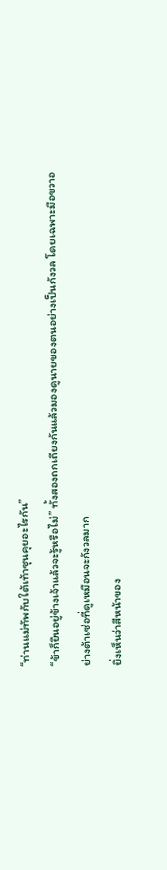“ท่านแม่ทัพกับใต้เท้าซุนคุยอะไรกัน”
“ข้าก็ยืนอยู่ข้างเจ้าแล้วจะรู้หรือไม่” ทั้งสองถกเถียงกันแล้วมองดูนายของตนอย่างเป็นกังวล โดยเฉพาะมือขวาอย่างต้าเซ่อที่ดูเหมือนจะกังวลมาก
ยิ่งเห็นว่าสีหน้าของ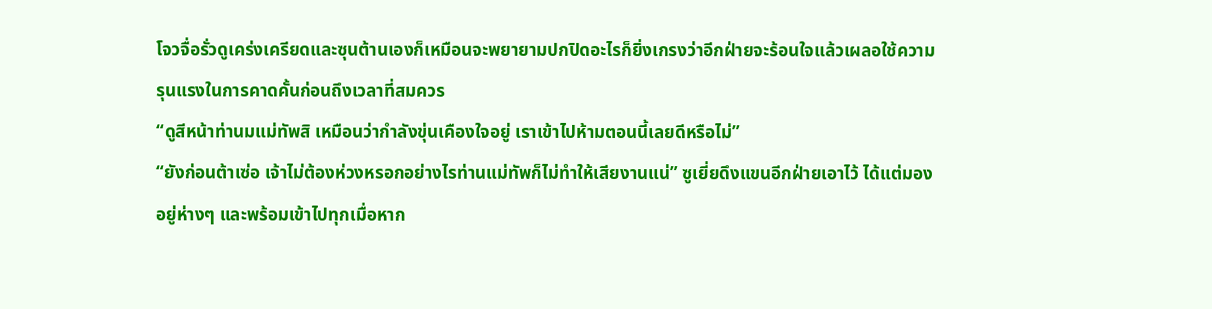โจวจื่อรั่วดูเคร่งเครียดและซุนต้านเองก็เหมือนจะพยายามปกปิดอะไรก็ยิ่งเกรงว่าอีกฝ่ายจะร้อนใจแล้วเผลอใช้ความรุนแรงในการคาดคั้นก่อนถึงเวลาที่สมควร
“ดูสีหน้าท่านมแม่ทัพสิ เหมือนว่ากำลังขุ่นเคืองใจอยู่ เราเข้าไปห้ามตอนนี้เลยดีหรือไม่”
“ยังก่อนต้าเซ่อ เจ้าไม่ต้องห่วงหรอกอย่างไรท่านแม่ทัพก็ไม่ทำให้เสียงานแน่” ซูเยี่ยดึงแขนอีกฝ่ายเอาไว้ ได้แต่มองอยู่ห่างๆ และพร้อมเข้าไปทุกเมื่อหาก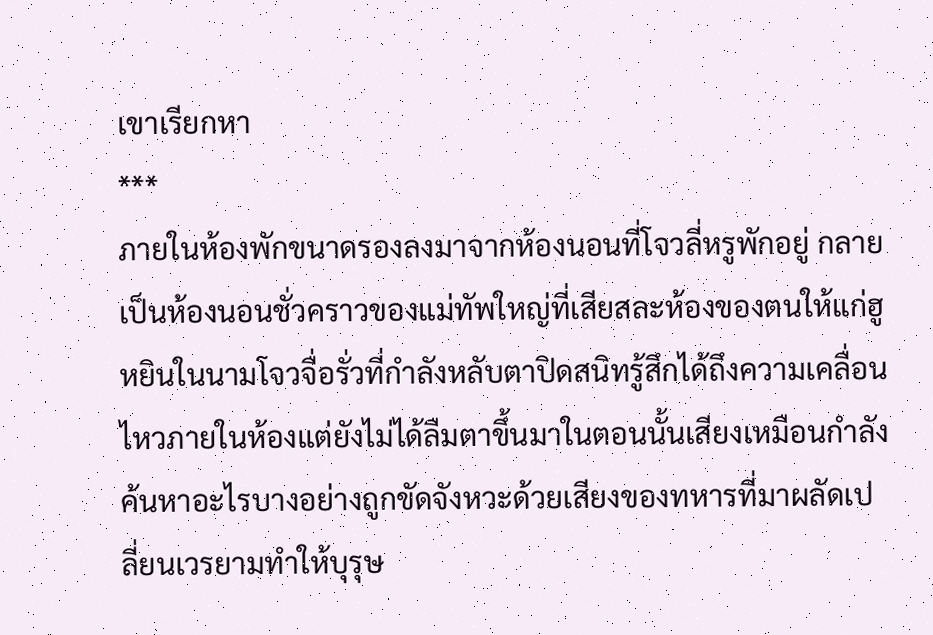เขาเรียกหา
***
ภายในห้องพักขนาดรองลงมาจากห้องนอนที่โจวลี่หรูพักอยู่ กลายเป็นห้องนอนชั่วคราวของแม่ทัพใหญ่ที่เสียสละห้องของตนให้แก่ฮูหยินในนามโจวจื่อรั่วที่กำลังหลับตาปิดสนิทรู้สึกได้ถึงความเคลื่อนไหวภายในห้องแต่ยังไม่ได้ลืมตาขึ้นมาในตอนนั้นเสียงเหมือนกำลังค้นหาอะไรบางอย่างถูกขัดจังหวะด้วยเสียงของทหารที่มาผลัดเปลี่ยนเวรยามทำให้บุรุษ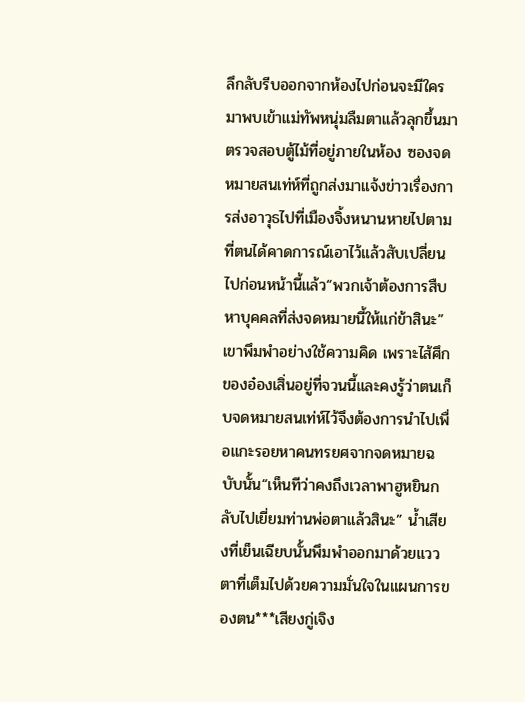ลึกลับรีบออกจากห้องไปก่อนจะมีใครมาพบเข้าแม่ทัพหนุ่มลืมตาแล้วลุกขึ้นมาตรวจสอบตู้ไม้ที่อยู่ภายในห้อง ซองจดหมายสนเท่ห์ที่ถูกส่งมาแจ้งข่าวเรื่องการส่งอาวุธไปที่เมืองจิ้งหนานหายไปตามที่ตนได้คาดการณ์เอาไว้แล้วสับเปลี่ยนไปก่อนหน้านี้แล้ว“พวกเจ้าต้องการสืบหาบุคคลที่ส่งจดหมายนี้ให้แก่ข้าสินะ” เขาพึมพำอย่างใช้ความคิด เพราะไส้ศึกของอ๋องเสิ่นอยู่ที่จวนนี้และคงรู้ว่าตนเก็บจดหมายสนเท่ห์ไว้จึงต้องการนำไปเพื่อแกะรอยหาคนทรยศจากจดหมายฉบับนั้น“เห็นทีว่าคงถึงเวลาพาฮูหยินกลับไปเยี่ยมท่านพ่อตาแล้วสินะ” น้ำเสียงที่เย็นเฉียบนั้นพึมพำออกมาด้วยแววตาที่เต็มไปด้วยความมั่นใจในแผนการของตน***เสียงกู่เจิง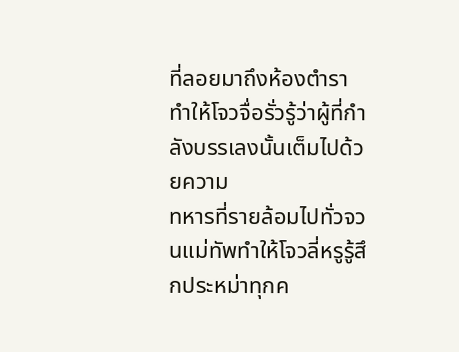ที่ลอยมาถึงห้องตำราทำให้โจวจื่อรั่วรู้ว่าผู้ที่กำลังบรรเลงนั้นเต็มไปด้วยความ
ทหารที่รายล้อมไปทั่วจวนแม่ทัพทำให้โจวลี่หรูรู้สึกประหม่าทุกค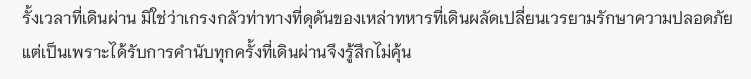รั้งเวลาที่เดินผ่าน มิใช่ว่าเกรงกลัวท่าทางที่ดุดันของเหล่าทหารที่เดินผลัดเปลี่ยนเวรยามรักษาความปลอดภัย แต่เป็นเพราะได้รับการคำนับทุกครั้งที่เดินผ่านจึงรู้สึกไม่คุ้น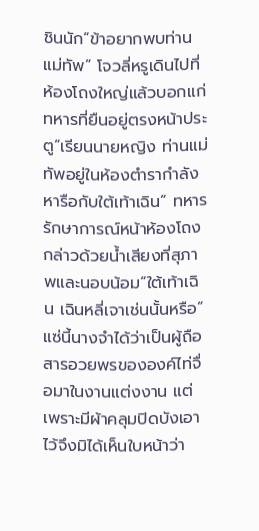ชินนัก“ข้าอยากพบท่านแม่ทัพ” โจวลี่หรูเดินไปที่ห้องโถงใหญ่แล้วบอกแก่ทหารที่ยืนอยู่ตรงหน้าประตู“เรียนนายหญิง ท่านแม่ทัพอยู่ในห้องตำรากำลังหารือกับใต้เท้าเฉิน” ทหารรักษาการณ์หน้าห้องโถงกล่าวด้วยน้ำเสียงที่สุภาพและนอบน้อม“ใต้เท้าเฉิน เฉินหลี่เจาเช่นนั้นหรือ” แซ่นี้นางจำได้ว่าเป็นผู้ถือสารอวยพรขององค์ไท่จื่อมาในงานแต่งงาน แต่เพราะมีผ้าคลุมปิดบังเอาไว้จึงมิได้เห็นใบหน้าว่า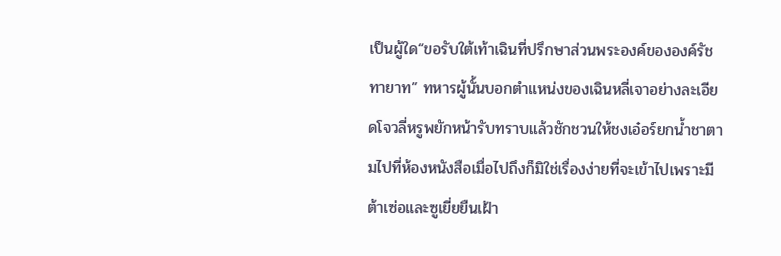เป็นผู้ใด“ขอรับใต้เท้าเฉินที่ปรึกษาส่วนพระองค์ขององค์รัชทายาท” ทหารผู้นั้นบอกตำแหน่งของเฉินหลี่เจาอย่างละเอียดโจวลี่หรูพยักหน้ารับทราบแล้วชักชวนให้ชงเอ๋อร์ยกน้ำชาตามไปที่ห้องหนังสือเมื่อไปถึงก็มิใช่เรื่องง่ายที่จะเข้าไปเพราะมีต้าเซ่อและซูเยี่ยยืนเฝ้า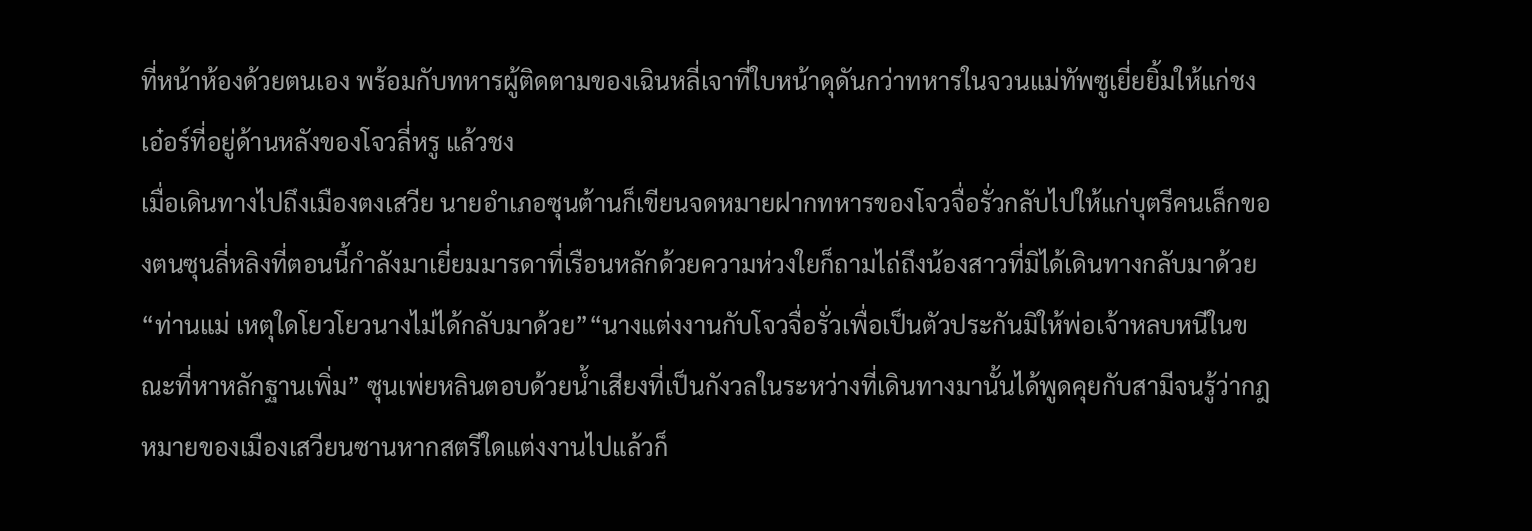ที่หน้าห้องด้วยตนเอง พร้อมกับทหารผู้ติดตามของเฉินหลี่เจาที่ใบหน้าดุดันกว่าทหารในจวนแม่ทัพซูเยี่ยยิ้มให้แก่ชงเอ๋อร์ที่อยู่ด้านหลังของโจวลี่หรู แล้วชง
เมื่อเดินทางไปถึงเมืองตงเสวีย นายอำเภอซุนต้านก็เขียนจดหมายฝากทหารของโจวจื่อรั่วกลับไปให้แก่บุตรีคนเล็กของตนซุนลี่หลิงที่ตอนนี้กำลังมาเยี่ยมมารดาที่เรือนหลักด้วยความห่วงใยก็ถามไถ่ถึงน้องสาวที่มิได้เดินทางกลับมาด้วย “ท่านแม่ เหตุใดโยวโยวนางไม่ได้กลับมาด้วย”“นางแต่งงานกับโจวจื่อรั่วเพื่อเป็นตัวประกันมิให้พ่อเจ้าหลบหนีในขณะที่หาหลักฐานเพิ่ม” ซุนเพ่ยหลินตอบด้วยน้ำเสียงที่เป็นกังวลในระหว่างที่เดินทางมานั้นได้พูดคุยกับสามีจนรู้ว่ากฎหมายของเมืองเสวียนซานหากสตรีใดแต่งงานไปแล้วก็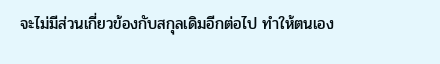จะไม่มีส่วนเกี่ยวข้องกับสกุลเดิมอีกต่อไป ทำให้ตนเอง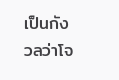เป็นกังวลว่าโจ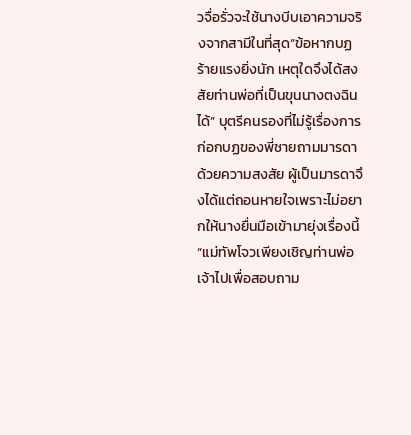วจื่อรั่วจะใช้นางบีบเอาความจริงจากสามีในที่สุด“ข้อหากบฏร้ายแรงยิ่งนัก เหตุใดจึงได้สงสัยท่านพ่อที่เป็นขุนนางตงฉินได้” บุตรีคนรองที่ไม่รู้เรื่องการก่อกบฏของพี่ชายถามมารดาด้วยความสงสัย ผู้เป็นมารดาจึงได้แต่ถอนหายใจเพราะไม่อยากให้นางยื่นมือเข้ามายุ่งเรื่องนี้“แม่ทัพโจวเพียงเชิญท่านพ่อเจ้าไปเพื่อสอบถาม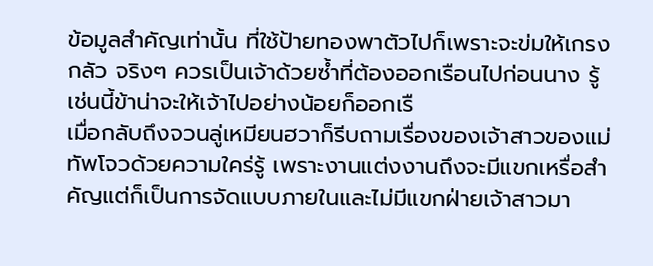ข้อมูลสำคัญเท่านั้น ที่ใช้ป้ายทองพาตัวไปก็เพราะจะข่มให้เกรงกลัว จริงๆ ควรเป็นเจ้าด้วยซ้ำที่ต้องออกเรือนไปก่อนนาง รู้เช่นนี้ข้าน่าจะให้เจ้าไปอย่างน้อยก็ออกเรื
เมื่อกลับถึงจวนลู่เหมียนฮวาก็รีบถามเรื่องของเจ้าสาวของแม่ทัพโจวด้วยความใคร่รู้ เพราะงานแต่งงานถึงจะมีแขกเหรื่อสำคัญแต่ก็เป็นการจัดแบบภายในและไม่มีแขกฝ่ายเจ้าสาวมา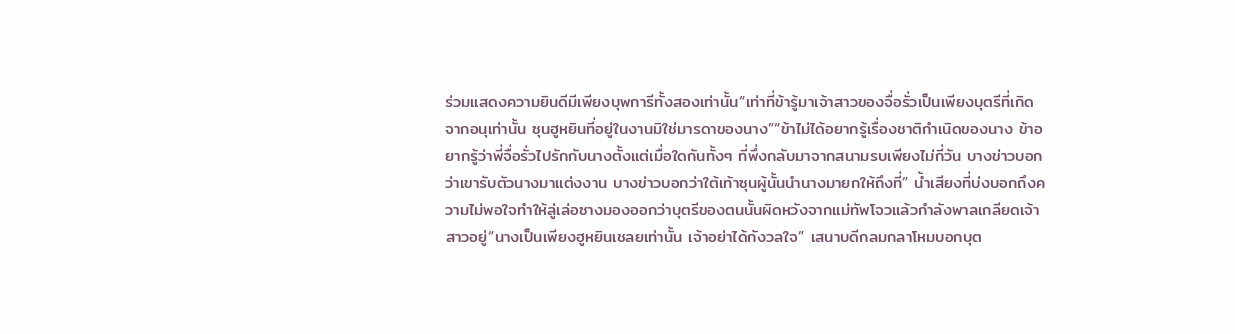ร่วมแสดงความยินดีมีเพียงบุพการีทั้งสองเท่านั้น“เท่าที่ข้ารู้มาเจ้าสาวของจื่อรั่วเป็นเพียงบุตรีที่เกิดจากอนุเท่านั้น ซุนฮูหยินที่อยู่ในงานมิใช่มารดาของนาง”“ข้าไม่ได้อยากรู้เรื่องชาติกำเนิดของนาง ข้าอยากรู้ว่าพี่จื่อรั่วไปรักกับนางตั้งแต่เมื่อใดกันทั้งๆ ที่พึ่งกลับมาจากสนามรบเพียงไม่กี่วัน บางข่าวบอกว่าเขารับตัวนางมาแต่งงาน บางข่าวบอกว่าใต้เท้าซุนผู้นั้นนำนางมายกให้ถึงที่” น้ำเสียงที่บ่งบอกถึงความไม่พอใจทำให้ลู่เล่อซางมองออกว่าบุตรีของตนนั้นผิดหวังจากแม่ทัพโจวแล้วกำลังพาลเกลียดเจ้าสาวอยู่“นางเป็นเพียงฮูหยินเชลยเท่านั้น เจ้าอย่าได้กังวลใจ” เสนาบดีกลมกลาโหมบอกบุต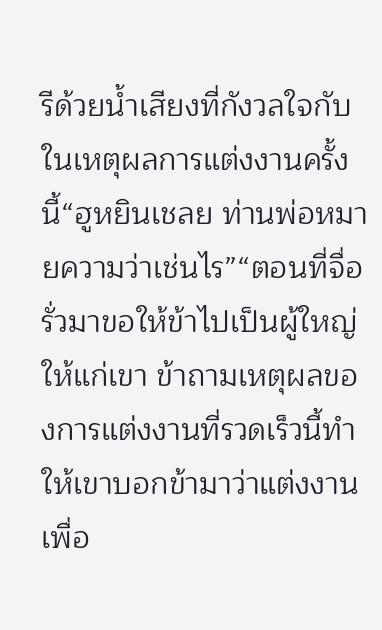รีด้วยน้ำเสียงที่กังวลใจกับในเหตุผลการแต่งงานครั้งนี้“ฮูหยินเชลย ท่านพ่อหมายความว่าเช่นไร”“ตอนที่จื่อรั่วมาขอให้ข้าไปเป็นผู้ใหญ่ให้แก่เขา ข้าถามเหตุผลของการแต่งงานที่รวดเร็วนี้ทำให้เขาบอกข้ามาว่าแต่งงานเพื่อ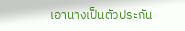เอานางเป็นตัวประกัน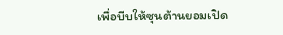เพื่อบีบให้ซุนต้านยอมเปิด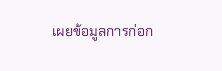เผยข้อมูลการก่อก